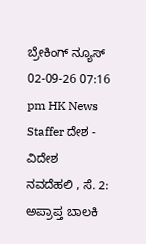ಬ್ರೇಕಿಂಗ್ ನ್ಯೂಸ್
02-09-26 07:16 pm HK News Staffer ದೇಶ - ವಿದೇಶ
ನವದೆಹಲಿ , ಸೆ. 2: ಅಪ್ರಾಪ್ತ ಬಾಲಕಿ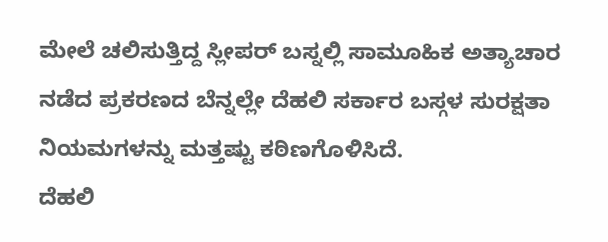ಮೇಲೆ ಚಲಿಸುತ್ತಿದ್ದ ಸ್ಲೀಪರ್ ಬಸ್ನಲ್ಲಿ ಸಾಮೂಹಿಕ ಅತ್ಯಾಚಾರ ನಡೆದ ಪ್ರಕರಣದ ಬೆನ್ನಲ್ಲೇ ದೆಹಲಿ ಸರ್ಕಾರ ಬಸ್ಗಳ ಸುರಕ್ಷತಾ ನಿಯಮಗಳನ್ನು ಮತ್ತಷ್ಟು ಕಠಿಣಗೊಳಿಸಿದೆ.
ದೆಹಲಿ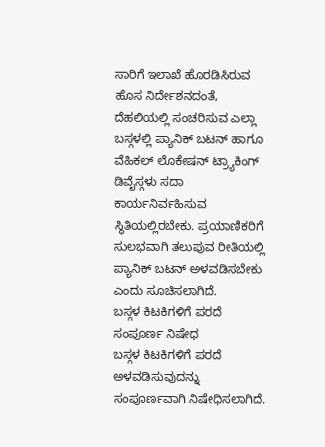ಸಾರಿಗೆ ಇಲಾಖೆ ಹೊರಡಿಸಿರುವ ಹೊಸ ನಿರ್ದೇಶನದಂತೆ, ದೆಹಲಿಯಲ್ಲಿ ಸಂಚರಿಸುವ ಎಲ್ಲಾ ಬಸ್ಗಳಲ್ಲಿ ಪ್ಯಾನಿಕ್ ಬಟನ್ ಹಾಗೂ ವೆಹಿಕಲ್ ಲೊಕೇಷನ್ ಟ್ರ್ಯಾಕಿಂಗ್ ಡಿವೈಸ್ಗಳು ಸದಾ ಕಾರ್ಯನಿರ್ವಹಿಸುವ ಸ್ಥಿತಿಯಲ್ಲಿರಬೇಕು. ಪ್ರಯಾಣಿಕರಿಗೆ ಸುಲಭವಾಗಿ ತಲುಪುವ ರೀತಿಯಲ್ಲಿ ಪ್ಯಾನಿಕ್ ಬಟನ್ ಅಳವಡಿಸಬೇಕು ಎಂದು ಸೂಚಿಸಲಾಗಿದೆ.
ಬಸ್ಗಳ ಕಿಟಕಿಗಳಿಗೆ ಪರದೆ ಸಂಪೂರ್ಣ ನಿಷೇಧ
ಬಸ್ಗಳ ಕಿಟಕಿಗಳಿಗೆ ಪರದೆ ಅಳವಡಿಸುವುದನ್ನು ಸಂಪೂರ್ಣವಾಗಿ ನಿಷೇಧಿಸಲಾಗಿದೆ.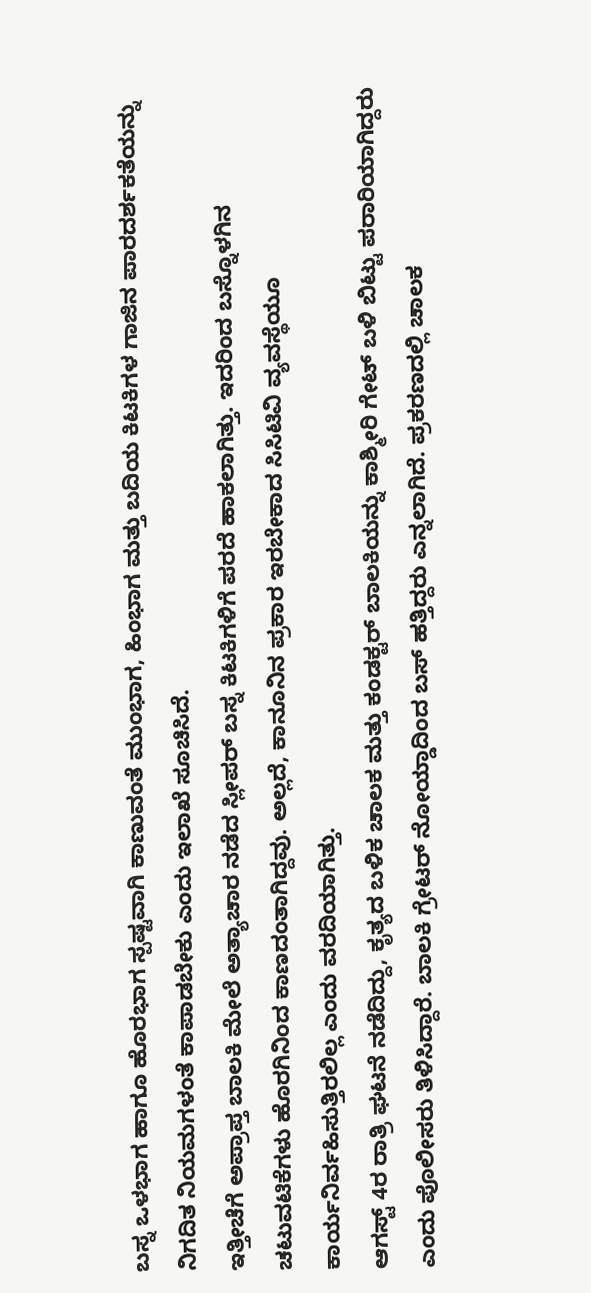ಬಸ್ನ ಒಳಭಾಗ ಹಾಗೂ ಹೊರಭಾಗ ಸ್ಪಷ್ಟವಾಗಿ ಕಾಣುವಂತೆ ಮುಂಭಾಗ, ಹಿಂಭಾಗ ಮತ್ತು ಬದಿಯ ಕಿಟಕಿಗಳ ಗಾಜಿನ ಪಾರದರ್ಶಕತೆಯನ್ನು ನಿಗದಿತ ನಿಯಮಗಳಂತೆ ಕಾಪಾಡಬೇಕು ಎಂದು ಇಲಾಖೆ ಸೂಚಿಸಿದೆ.
ಇತ್ತೀಚೆಗೆ ಅಪ್ರಾಪ್ತ ಬಾಲಕಿ ಮೇಲೆ ಅತ್ಯಾಚಾರ ನಡೆದ ಸ್ಲೀಪರ್ ಬಸ್ನ ಕಿಟಕಿಗಳಿಗೆ ಪರದೆ ಹಾಕಲಾಗಿತ್ತು. ಇದರಿಂದ ಬಸ್ನೊಳಗಿನ ಚಟುವಟಿಕೆಗಳು ಹೊರಗಿನಿಂದ ಕಾಣದಂತಾಗಿದ್ದವು. ಅಲ್ಲದೆ, ಕಾನೂನಿನ ಪ್ರಕಾರ ಇರಬೇಕಾದ ಸಿಸಿಟಿವಿ ವ್ಯವಸ್ಥೆಯೂ ಕಾರ್ಯನಿರ್ವಹಿಸುತ್ತಿರಲಿಲ್ಲ ಎಂದು ವರದಿಯಾಗಿತ್ತು.
ಆಗಸ್ಟ್ 4ರ ರಾತ್ರಿ ಘಟನೆ ನಡೆದಿದ್ದು, ಕೃತ್ಯದ ಬಳಿಕ ಚಾಲಕ ಮತ್ತು ಕಂಡಕ್ಟರ್ ಬಾಲಕಿಯನ್ನು ಕಾಶ್ಮೀರಿ ಗೇಟ್ ಬಳಿ ಬಿಟ್ಟು ಪರಾರಿಯಾಗಿದ್ದರು ಎಂದು ಪೊಲೀಸರು ತಿಳಿಸಿದ್ದಾರೆ. ಬಾಲಕಿ ಗ್ರೇಟರ್ ನೋಯ್ಡಾದಿಂದ ಬಸ್ ಹತ್ತಿದ್ದರು ಎನ್ನಲಾಗಿದೆ. ಪ್ರಕರಣದಲ್ಲಿ ಚಾಲಕ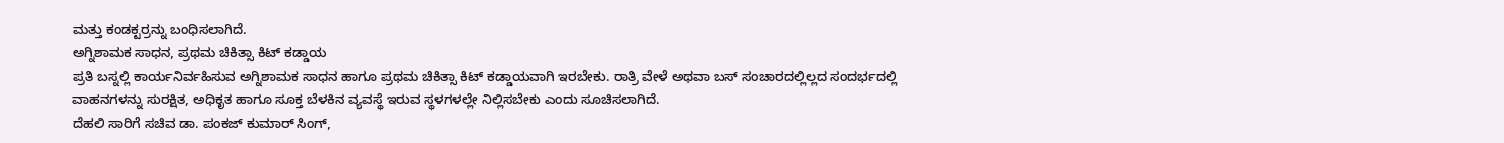ಮತ್ತು ಕಂಡಕ್ಟರ್ರನ್ನು ಬಂಧಿಸಲಾಗಿದೆ.
ಅಗ್ನಿಶಾಮಕ ಸಾಧನ, ಪ್ರಥಮ ಚಿಕಿತ್ಸಾ ಕಿಟ್ ಕಡ್ಡಾಯ
ಪ್ರತಿ ಬಸ್ನಲ್ಲಿ ಕಾರ್ಯನಿರ್ವಹಿಸುವ ಅಗ್ನಿಶಾಮಕ ಸಾಧನ ಹಾಗೂ ಪ್ರಥಮ ಚಿಕಿತ್ಸಾ ಕಿಟ್ ಕಡ್ಡಾಯವಾಗಿ ಇರಬೇಕು. ರಾತ್ರಿ ವೇಳೆ ಅಥವಾ ಬಸ್ ಸಂಚಾರದಲ್ಲಿಲ್ಲದ ಸಂದರ್ಭದಲ್ಲಿ ವಾಹನಗಳನ್ನು ಸುರಕ್ಷಿತ, ಅಧಿಕೃತ ಹಾಗೂ ಸೂಕ್ತ ಬೆಳಕಿನ ವ್ಯವಸ್ಥೆ ಇರುವ ಸ್ಥಳಗಳಲ್ಲೇ ನಿಲ್ಲಿಸಬೇಕು ಎಂದು ಸೂಚಿಸಲಾಗಿದೆ.
ದೆಹಲಿ ಸಾರಿಗೆ ಸಚಿವ ಡಾ. ಪಂಕಜ್ ಕುಮಾರ್ ಸಿಂಗ್,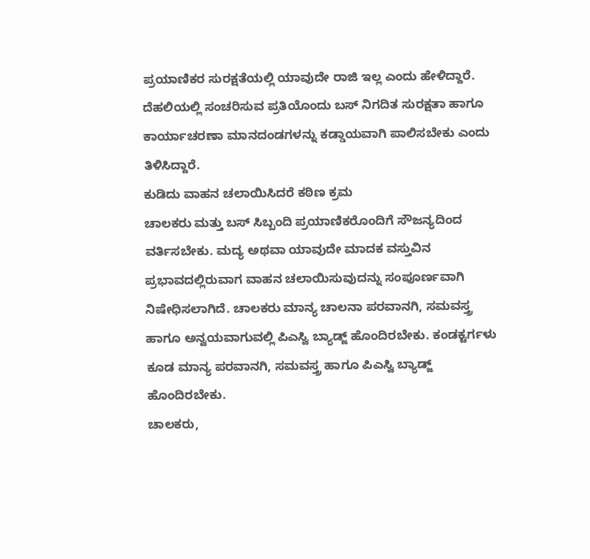ಪ್ರಯಾಣಿಕರ ಸುರಕ್ಷತೆಯಲ್ಲಿ ಯಾವುದೇ ರಾಜಿ ಇಲ್ಲ ಎಂದು ಹೇಳಿದ್ದಾರೆ. ದೆಹಲಿಯಲ್ಲಿ ಸಂಚರಿಸುವ ಪ್ರತಿಯೊಂದು ಬಸ್ ನಿಗದಿತ ಸುರಕ್ಷತಾ ಹಾಗೂ ಕಾರ್ಯಾಚರಣಾ ಮಾನದಂಡಗಳನ್ನು ಕಡ್ಡಾಯವಾಗಿ ಪಾಲಿಸಬೇಕು ಎಂದು ತಿಳಿಸಿದ್ದಾರೆ.
ಕುಡಿದು ವಾಹನ ಚಲಾಯಿಸಿದರೆ ಕಠಿಣ ಕ್ರಮ
ಚಾಲಕರು ಮತ್ತು ಬಸ್ ಸಿಬ್ಬಂದಿ ಪ್ರಯಾಣಿಕರೊಂದಿಗೆ ಸೌಜನ್ಯದಿಂದ ವರ್ತಿಸಬೇಕು. ಮದ್ಯ ಅಥವಾ ಯಾವುದೇ ಮಾದಕ ವಸ್ತುವಿನ ಪ್ರಭಾವದಲ್ಲಿರುವಾಗ ವಾಹನ ಚಲಾಯಿಸುವುದನ್ನು ಸಂಪೂರ್ಣವಾಗಿ ನಿಷೇಧಿಸಲಾಗಿದೆ. ಚಾಲಕರು ಮಾನ್ಯ ಚಾಲನಾ ಪರವಾನಗಿ, ಸಮವಸ್ತ್ರ ಹಾಗೂ ಅನ್ವಯವಾಗುವಲ್ಲಿ ಪಿಎಸ್ವಿ ಬ್ಯಾಡ್ಜ್ ಹೊಂದಿರಬೇಕು. ಕಂಡಕ್ಟರ್ಗಳು ಕೂಡ ಮಾನ್ಯ ಪರವಾನಗಿ, ಸಮವಸ್ತ್ರ ಹಾಗೂ ಪಿಎಸ್ವಿ ಬ್ಯಾಡ್ಜ್ ಹೊಂದಿರಬೇಕು.
ಚಾಲಕರು,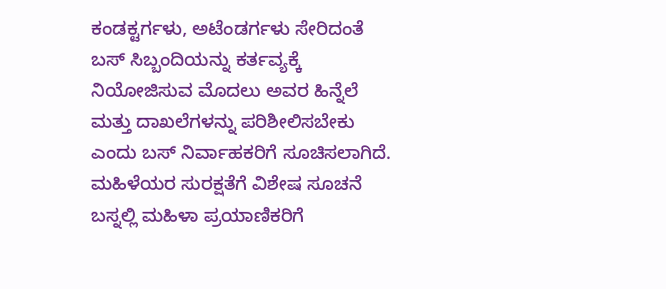ಕಂಡಕ್ಟರ್ಗಳು, ಅಟೆಂಡರ್ಗಳು ಸೇರಿದಂತೆ ಬಸ್ ಸಿಬ್ಬಂದಿಯನ್ನು ಕರ್ತವ್ಯಕ್ಕೆ ನಿಯೋಜಿಸುವ ಮೊದಲು ಅವರ ಹಿನ್ನೆಲೆ ಮತ್ತು ದಾಖಲೆಗಳನ್ನು ಪರಿಶೀಲಿಸಬೇಕು ಎಂದು ಬಸ್ ನಿರ್ವಾಹಕರಿಗೆ ಸೂಚಿಸಲಾಗಿದೆ.
ಮಹಿಳೆಯರ ಸುರಕ್ಷತೆಗೆ ವಿಶೇಷ ಸೂಚನೆ
ಬಸ್ನಲ್ಲಿ ಮಹಿಳಾ ಪ್ರಯಾಣಿಕರಿಗೆ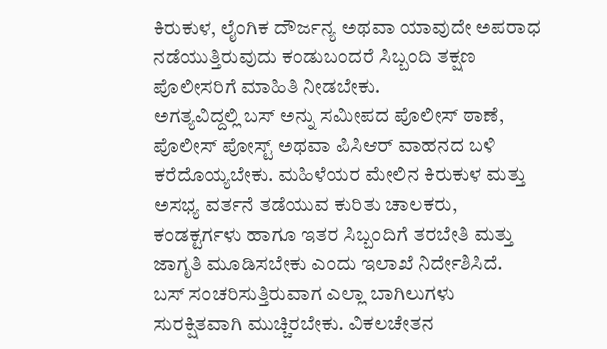ಕಿರುಕುಳ, ಲೈಂಗಿಕ ದೌರ್ಜನ್ಯ ಅಥವಾ ಯಾವುದೇ ಅಪರಾಧ ನಡೆಯುತ್ತಿರುವುದು ಕಂಡುಬಂದರೆ ಸಿಬ್ಬಂದಿ ತಕ್ಷಣ ಪೊಲೀಸರಿಗೆ ಮಾಹಿತಿ ನೀಡಬೇಕು.
ಅಗತ್ಯವಿದ್ದಲ್ಲಿ ಬಸ್ ಅನ್ನು ಸಮೀಪದ ಪೊಲೀಸ್ ಠಾಣೆ, ಪೊಲೀಸ್ ಪೋಸ್ಟ್ ಅಥವಾ ಪಿಸಿಆರ್ ವಾಹನದ ಬಳಿ ಕರೆದೊಯ್ಯಬೇಕು. ಮಹಿಳೆಯರ ಮೇಲಿನ ಕಿರುಕುಳ ಮತ್ತು ಅಸಭ್ಯ ವರ್ತನೆ ತಡೆಯುವ ಕುರಿತು ಚಾಲಕರು, ಕಂಡಕ್ಟರ್ಗಳು ಹಾಗೂ ಇತರ ಸಿಬ್ಬಂದಿಗೆ ತರಬೇತಿ ಮತ್ತು ಜಾಗೃತಿ ಮೂಡಿಸಬೇಕು ಎಂದು ಇಲಾಖೆ ನಿರ್ದೇಶಿಸಿದೆ.
ಬಸ್ ಸಂಚರಿಸುತ್ತಿರುವಾಗ ಎಲ್ಲಾ ಬಾಗಿಲುಗಳು ಸುರಕ್ಷಿತವಾಗಿ ಮುಚ್ಚಿರಬೇಕು. ವಿಕಲಚೇತನ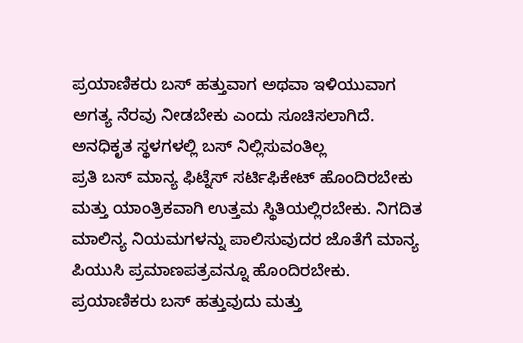ಪ್ರಯಾಣಿಕರು ಬಸ್ ಹತ್ತುವಾಗ ಅಥವಾ ಇಳಿಯುವಾಗ ಅಗತ್ಯ ನೆರವು ನೀಡಬೇಕು ಎಂದು ಸೂಚಿಸಲಾಗಿದೆ.
ಅನಧಿಕೃತ ಸ್ಥಳಗಳಲ್ಲಿ ಬಸ್ ನಿಲ್ಲಿಸುವಂತಿಲ್ಲ
ಪ್ರತಿ ಬಸ್ ಮಾನ್ಯ ಫಿಟ್ನೆಸ್ ಸರ್ಟಿಫಿಕೇಟ್ ಹೊಂದಿರಬೇಕು ಮತ್ತು ಯಾಂತ್ರಿಕವಾಗಿ ಉತ್ತಮ ಸ್ಥಿತಿಯಲ್ಲಿರಬೇಕು. ನಿಗದಿತ ಮಾಲಿನ್ಯ ನಿಯಮಗಳನ್ನು ಪಾಲಿಸುವುದರ ಜೊತೆಗೆ ಮಾನ್ಯ ಪಿಯುಸಿ ಪ್ರಮಾಣಪತ್ರವನ್ನೂ ಹೊಂದಿರಬೇಕು. ಪ್ರಯಾಣಿಕರು ಬಸ್ ಹತ್ತುವುದು ಮತ್ತು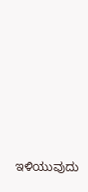ಇಳಿಯುವುದು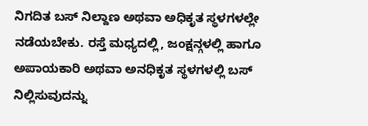ನಿಗದಿತ ಬಸ್ ನಿಲ್ದಾಣ ಅಥವಾ ಅಧಿಕೃತ ಸ್ಥಳಗಳಲ್ಲೇ ನಡೆಯಬೇಕು. ರಸ್ತೆ ಮಧ್ಯದಲ್ಲಿ, ಜಂಕ್ಷನ್ಗಳಲ್ಲಿ ಹಾಗೂ ಅಪಾಯಕಾರಿ ಅಥವಾ ಅನಧಿಕೃತ ಸ್ಥಳಗಳಲ್ಲಿ ಬಸ್ ನಿಲ್ಲಿಸುವುದನ್ನು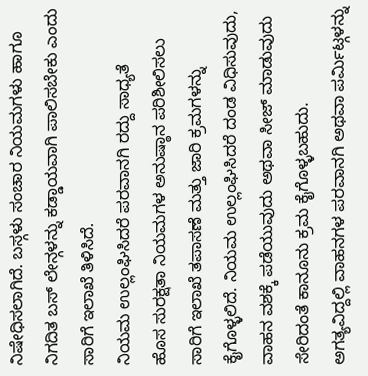ನಿಷೇಧಿಸಲಾಗಿದೆ. ಬಸ್ಗಳು ಸಂಚಾರ ನಿಯಮಗಳು ಹಾಗೂ ನಿಗದಿತ ಬಸ್ ಲೇನ್ಗಳನ್ನು ಕಡ್ಡಾಯವಾಗಿ ಪಾಲಿಸಬೇಕು ಎಂದು ಸಾರಿಗೆ ಇಲಾಖೆ ತಿಳಿಸಿದೆ.
ನಿಯಮ ಉಲ್ಲಂಘಿಸಿದರೆ ಪರವಾನಗಿ ರದ್ದು ಸಾಧ್ಯತೆ
ಹೊಸ ಸುರಕ್ಷತಾ ನಿಯಮಗಳ ಅನುಷ್ಠಾನ ಪರಿಶೀಲಿಸಲು ಸಾರಿಗೆ ಇಲಾಖೆ ತಪಾಸಣೆ ಮತ್ತು ಜಾರಿ ಕ್ರಮಗಳನ್ನು ಕೈಗೊಳ್ಳಲಿದೆ. ನಿಯಮ ಉಲ್ಲಂಘಿಸಿದರೆ ದಂಡ ವಿಧಿಸುವುದು, ವಾಹನ ವಶಕ್ಕೆ ಪಡೆಯುವುದು ಅಥವಾ ಸೀಜ್ ಮಾಡುವುದು ಸೇರಿದಂತೆ ಕಾನೂನು ಕ್ರಮ ಕೈಗೊಳ್ಳಬಹುದು.
ಅಗತ್ಯವಿದ್ದಲ್ಲಿ ವಾಹನಗಳ ಪರವಾನಗಿ ಅಥವಾ ಪರ್ಮಿಟ್ಗಳನ್ನು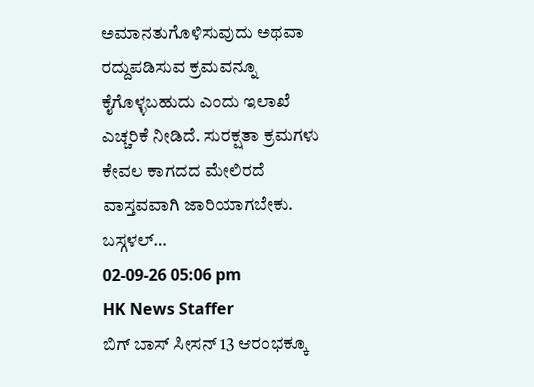ಅಮಾನತುಗೊಳಿಸುವುದು ಅಥವಾ ರದ್ದುಪಡಿಸುವ ಕ್ರಮವನ್ನೂ ಕೈಗೊಳ್ಳಬಹುದು ಎಂದು ಇಲಾಖೆ ಎಚ್ಚರಿಕೆ ನೀಡಿದೆ. ಸುರಕ್ಷತಾ ಕ್ರಮಗಳು ಕೇವಲ ಕಾಗದದ ಮೇಲಿರದೆ ವಾಸ್ತವವಾಗಿ ಜಾರಿಯಾಗಬೇಕು. ಬಸ್ಗಳಲ್…
02-09-26 05:06 pm
HK News Staffer
ಬಿಗ್ ಬಾಸ್ ಸೀಸನ್ 13 ಆರಂಭಕ್ಕೂ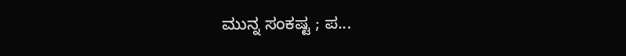ಮುನ್ನ ಸಂಕಷ್ಟ ; ಪ...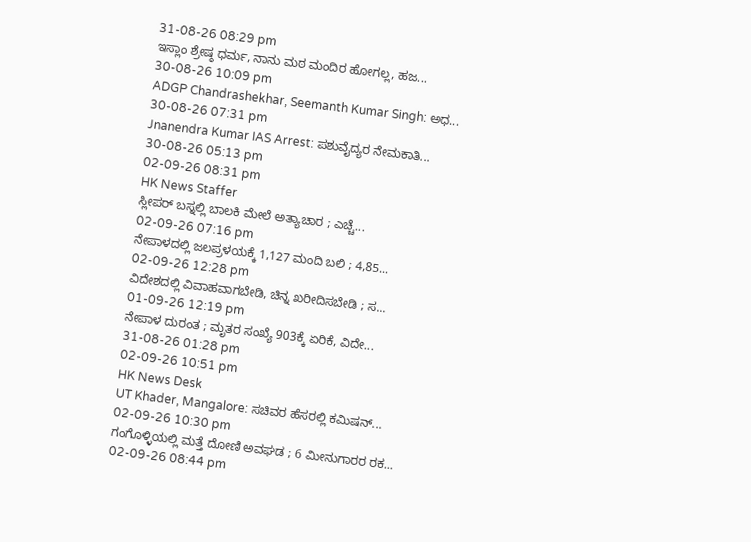31-08-26 08:29 pm
ಇಸ್ಲಾಂ ಶ್ರೇಷ್ಠ ಧರ್ಮ, ನಾನು ಮಠ ಮಂದಿರ ಹೋಗಲ್ಲ, ಹಜ...
30-08-26 10:09 pm
ADGP Chandrashekhar, Seemanth Kumar Singh: ಅಧ...
30-08-26 07:31 pm
Jnanendra Kumar IAS Arrest: ಪಶುವೈದ್ಯರ ನೇಮಕಾತಿ...
30-08-26 05:13 pm
02-09-26 08:31 pm
HK News Staffer
ಸ್ಲೀಪರ್ ಬಸ್ನಲ್ಲಿ ಬಾಲಕಿ ಮೇಲೆ ಅತ್ಯಾಚಾರ ; ಎಚ್ಚೆ...
02-09-26 07:16 pm
ನೇಪಾಳದಲ್ಲಿ ಜಲಪ್ರಳಯಕ್ಕೆ 1,127 ಮಂದಿ ಬಲಿ ; 4,85...
02-09-26 12:28 pm
ವಿದೇಶದಲ್ಲಿ ವಿವಾಹವಾಗಬೇಡಿ, ಚಿನ್ನ ಖರೀದಿಸಬೇಡಿ ; ಸ...
01-09-26 12:19 pm
ನೇಪಾಳ ದುರಂತ ; ಮೃತರ ಸಂಖ್ಯೆ 903ಕ್ಕೆ ಏರಿಕೆ, ವಿದೇ...
31-08-26 01:28 pm
02-09-26 10:51 pm
HK News Desk
UT Khader, Mangalore: ಸಚಿವರ ಹೆಸರಲ್ಲಿ ಕಮಿಷನ್...
02-09-26 10:30 pm
ಗಂಗೊಳ್ಳಿಯಲ್ಲಿ ಮತ್ತೆ ದೋಣಿ ಅವಘಡ ; 6 ಮೀನುಗಾರರ ರಕ...
02-09-26 08:44 pm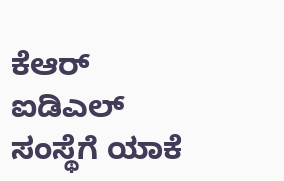ಕೆಆರ್ ಐಡಿಎಲ್ ಸಂಸ್ಥೆಗೆ ಯಾಕೆ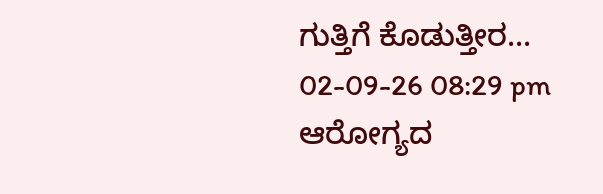ಗುತ್ತಿಗೆ ಕೊಡುತ್ತೀರ...
02-09-26 08:29 pm
ಆರೋಗ್ಯದ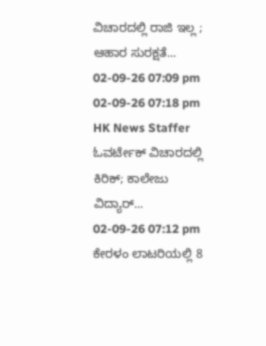ವಿಚಾರದಲ್ಲಿ ರಾಜಿ ಇಲ್ಲ ; ಆಹಾರ ಸುರಕ್ಷತೆ...
02-09-26 07:09 pm
02-09-26 07:18 pm
HK News Staffer
ಓವರ್ಟೇಕ್ ವಿಚಾರದಲ್ಲಿ ಕಿರಿಕ್; ಕಾಲೇಜು ವಿದ್ಯಾರ್...
02-09-26 07:12 pm
ಕೇರಳಂ ಲಾಟರಿಯಲ್ಲಿ 8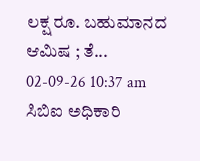ಲಕ್ಷ ರೂ. ಬಹುಮಾನದ ಆಮಿಷ ; ತೆ...
02-09-26 10:37 am
ಸಿಬಿಐ ಅಧಿಕಾರಿ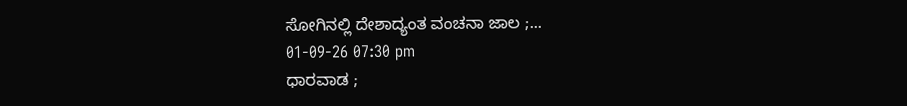ಸೋಗಿನಲ್ಲಿ ದೇಶಾದ್ಯಂತ ವಂಚನಾ ಜಾಲ ;...
01-09-26 07:30 pm
ಧಾರವಾಡ ;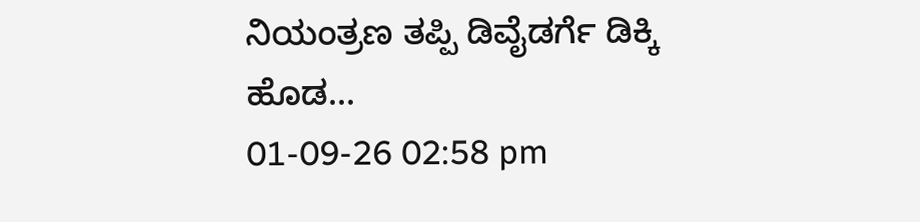ನಿಯಂತ್ರಣ ತಪ್ಪಿ ಡಿವೈಡರ್ಗೆ ಡಿಕ್ಕಿ ಹೊಡ...
01-09-26 02:58 pm